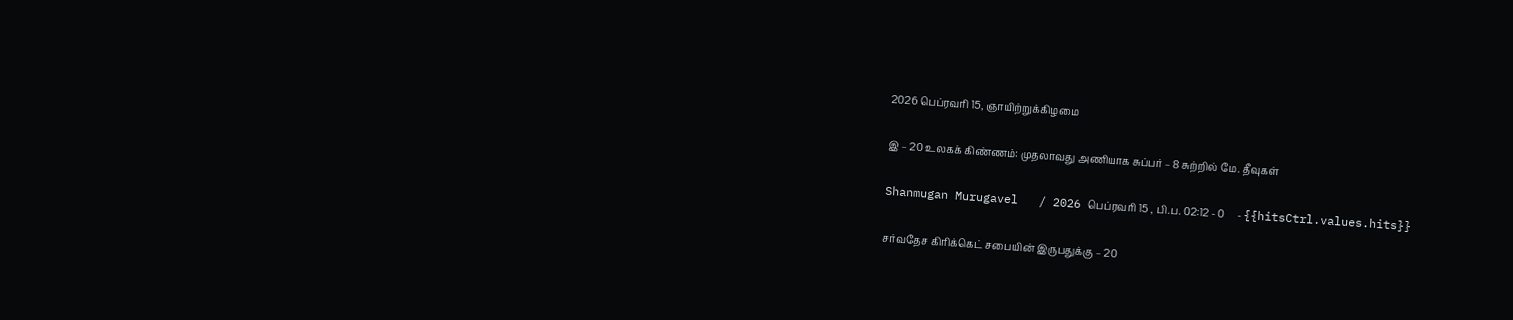2026 பெப்ரவரி 15, ஞாயிற்றுக்கிழமை

இ – 20 உலகக் கிண்ணம்: முதலாவது அணியாக சுப்பர் – 8 சுற்றில் மே. தீவுகள்

Shanmugan Murugavel   / 2026 பெப்ரவரி 15 , பி.ப. 02:12 - 0     - {{hitsCtrl.values.hits}}

சர்வதேச கிரிக்கெட் சபையின் இருபதுக்கு – 20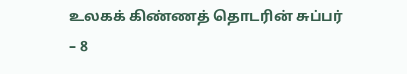உலகக் கிண்ணத் தொடரின் சுப்பர் – 8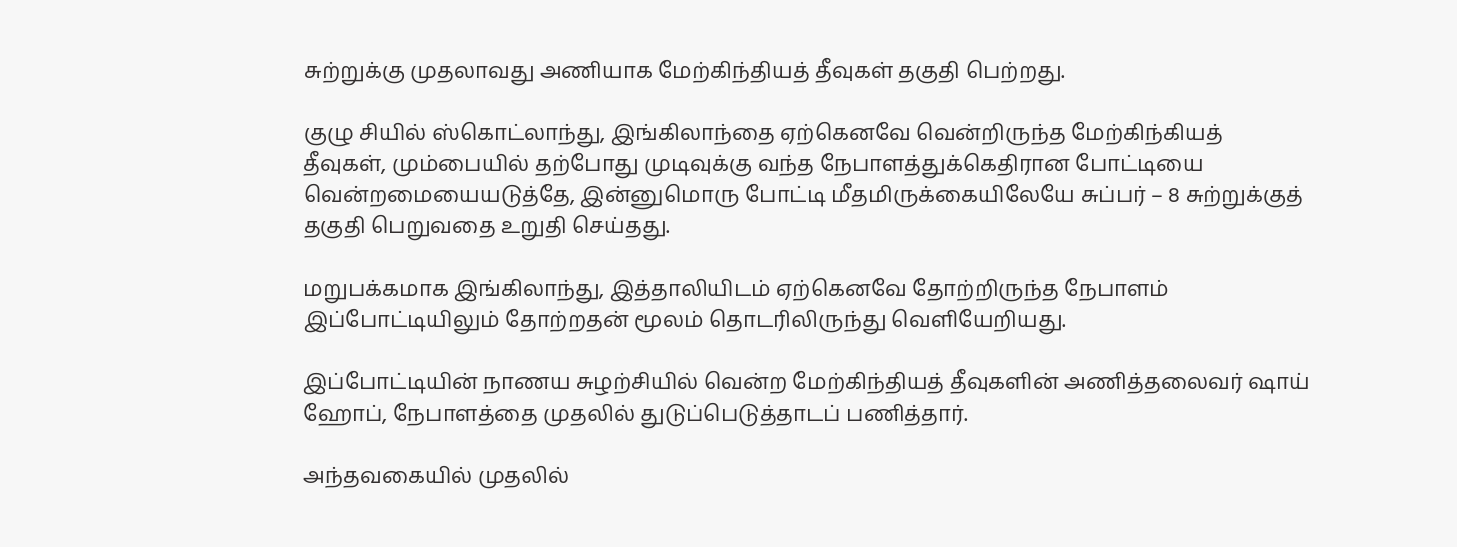சுற்றுக்கு முதலாவது அணியாக மேற்கிந்தியத் தீவுகள் தகுதி பெற்றது.

குழு சியில் ஸ்கொட்லாந்து, இங்கிலாந்தை ஏற்கெனவே வென்றிருந்த மேற்கிந்கியத் தீவுகள், மும்பையில் தற்போது முடிவுக்கு வந்த நேபாளத்துக்கெதிரான போட்டியை வென்றமையையடுத்தே, இன்னுமொரு போட்டி மீதமிருக்கையிலேயே சுப்பர் – 8 சுற்றுக்குத் தகுதி பெறுவதை உறுதி செய்தது.

மறுபக்கமாக இங்கிலாந்து, இத்தாலியிடம் ஏற்கெனவே தோற்றிருந்த நேபாளம் இப்போட்டியிலும் தோற்றதன் மூலம் தொடரிலிருந்து வெளியேறியது.

இப்போட்டியின் நாணய சுழற்சியில் வென்ற மேற்கிந்தியத் தீவுகளின் அணித்தலைவர் ஷாய் ஹோப், நேபாளத்தை முதலில் துடுப்பெடுத்தாடப் பணித்தார்.

அந்தவகையில் முதலில்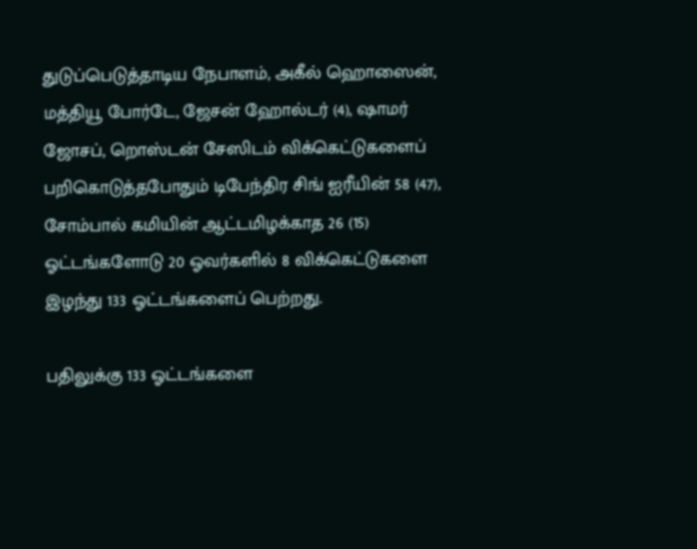துடுப்பெடுத்தாடிய நேபாளம், அகீல் ஹொஸைன், மத்தியூ போர்டே, ஜேசன் ஹோல்டர் (4), ஷாமர் ஜோசப், றொஸ்டன் சேஸிடம் விக்கெட்டுகளைப் பறிகொடுத்தபோதும் டிபேந்திர சிங் ஐரீயின் 58 (47), சோம்பால் கமியின் ஆட்டமிழக்காத 26 (15) ஓட்டங்களோடு 20 ஓவர்களில் 8 விக்கெட்டுகளை இழந்து 133 ஓட்டங்களைப் பெற்றது.

பதிலுக்கு 133 ஓட்டங்களை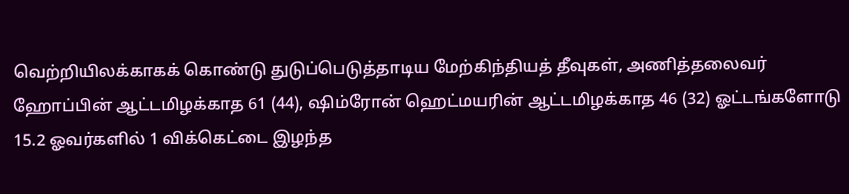வெற்றியிலக்காகக் கொண்டு துடுப்பெடுத்தாடிய மேற்கிந்தியத் தீவுகள், அணித்தலைவர் ஹோப்பின் ஆட்டமிழக்காத 61 (44), ஷிம்ரோன் ஹெட்மயரின் ஆட்டமிழக்காத 46 (32) ஓட்டங்களோடு 15.2 ஓவர்களில் 1 விக்கெட்டை இழந்த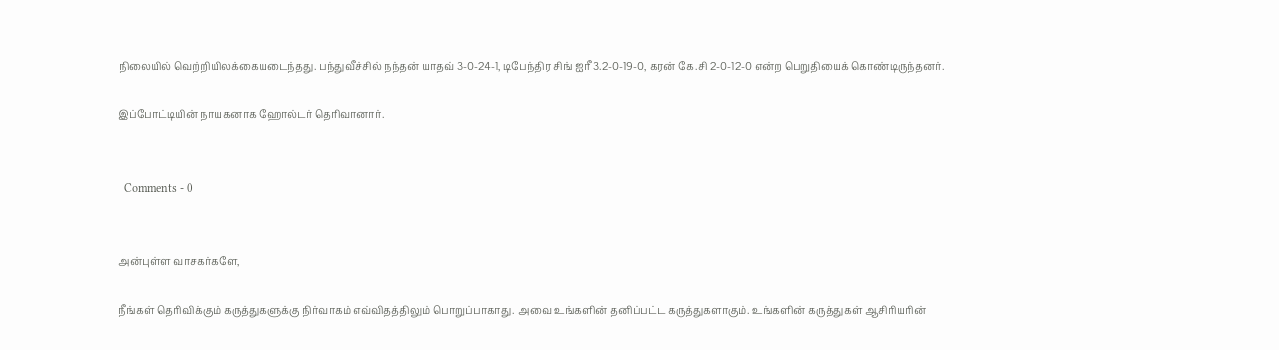நிலையில் வெற்றியிலக்கையடைந்தது. பந்துவீச்சில் நந்தன் யாதவ் 3-0-24-1, டிபேந்திர சிங் ஐரீ 3.2-0-19-0, கரன் கே.சி 2-0-12-0 என்ற பெறுதியைக் கொண்டிருந்தனர்.

இப்போட்டியின் நாயகனாக ஹோல்டர் தெரிவானார்.


  Comments - 0


அன்புள்ள வாசகர்களே,

நீங்கள் தெரிவிக்கும் கருத்துகளுக்கு நிர்வாகம் எவ்விதத்திலும் பொறுப்பாகாது. அவை உங்களின் தனிப்பட்ட கருத்துகளாகும். உங்களின் கருத்துகள் ஆசிரியரின்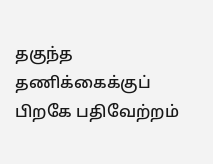தகுந்த தணிக்கைக்குப் பிறகே பதிவேற்றம்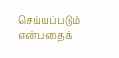செய்யப்படும் என்பதைக்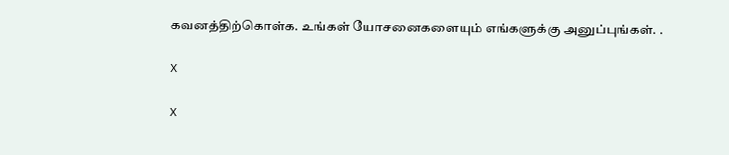கவனத்திற்கொள்க. உங்கள் யோசனைகளையும் எங்களுக்கு அனுப்புங்கள். .

X

X